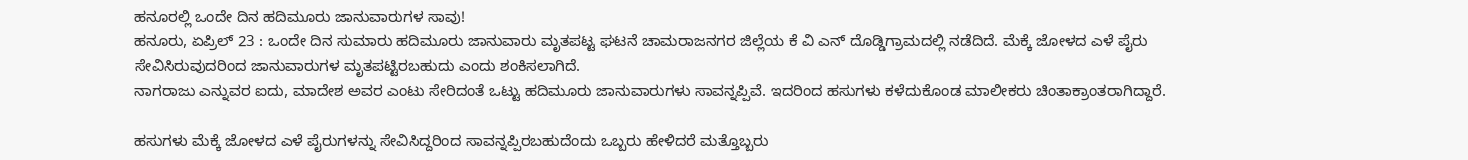ಹನೂರಲ್ಲಿ ಒಂದೇ ದಿನ ಹದಿಮೂರು ಜಾನುವಾರುಗಳ ಸಾವು!
ಹನೂರು, ಏಪ್ರಿಲ್ 23 : ಒಂದೇ ದಿನ ಸುಮಾರು ಹದಿಮೂರು ಜಾನುವಾರು ಮೃತಪಟ್ಟ ಘಟನೆ ಚಾಮರಾಜನಗರ ಜಿಲ್ಲೆಯ ಕೆ ವಿ ಎನ್ ದೊಡ್ಡಿಗ್ರಾಮದಲ್ಲಿ ನಡೆದಿದೆ. ಮೆಕ್ಕೆ ಜೋಳದ ಎಳೆ ಪೈರು ಸೇವಿಸಿರುವುದರಿಂದ ಜಾನುವಾರುಗಳ ಮೃತಪಟ್ಟಿರಬಹುದು ಎಂದು ಶಂಕಿಸಲಾಗಿದೆ.
ನಾಗರಾಜು ಎನ್ನುವರ ಐದು, ಮಾದೇಶ ಅವರ ಎಂಟು ಸೇರಿದಂತೆ ಒಟ್ಟು ಹದಿಮೂರು ಜಾನುವಾರುಗಳು ಸಾವನ್ನಪ್ಪಿವೆ. ಇದರಿಂದ ಹಸುಗಳು ಕಳೆದುಕೊಂಡ ಮಾಲೀಕರು ಚಿಂತಾಕ್ರಾಂತರಾಗಿದ್ದಾರೆ.

ಹಸುಗಳು ಮೆಕ್ಕೆ ಜೋಳದ ಎಳೆ ಪೈರುಗಳನ್ನು ಸೇವಿಸಿದ್ದರಿಂದ ಸಾವನ್ನಪ್ಪಿರಬಹುದೆಂದು ಒಬ್ಬರು ಹೇಳಿದರೆ ಮತ್ತೊಬ್ಬರು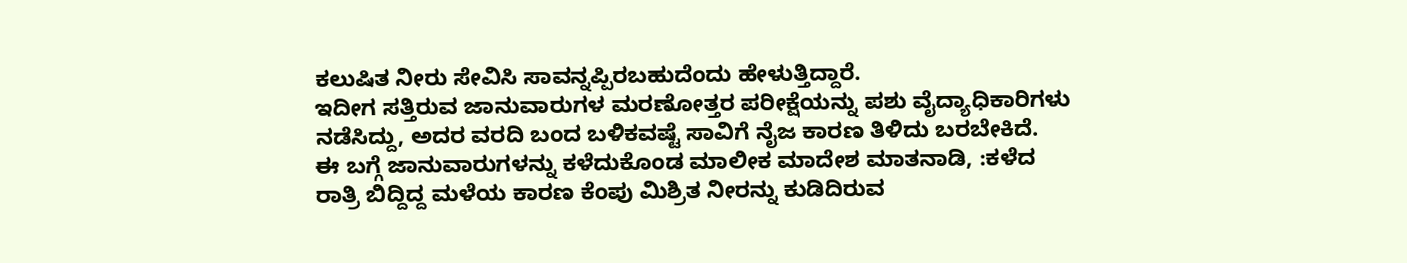ಕಲುಷಿತ ನೀರು ಸೇವಿಸಿ ಸಾವನ್ನಪ್ಪಿರಬಹುದೆಂದು ಹೇಳುತ್ತಿದ್ದಾರೆ.
ಇದೀಗ ಸತ್ತಿರುವ ಜಾನುವಾರುಗಳ ಮರಣೋತ್ತರ ಪರೀಕ್ಷೆಯನ್ನು ಪಶು ವೈದ್ಯಾಧಿಕಾರಿಗಳು ನಡೆಸಿದ್ದು, ಅದರ ವರದಿ ಬಂದ ಬಳಿಕವಷ್ಟೆ ಸಾವಿಗೆ ನೈಜ ಕಾರಣ ತಿಳಿದು ಬರಬೇಕಿದೆ.
ಈ ಬಗ್ಗೆ ಜಾನುವಾರುಗಳನ್ನು ಕಳೆದುಕೊಂಡ ಮಾಲೀಕ ಮಾದೇಶ ಮಾತನಾಡಿ, :ಕಳೆದ ರಾತ್ರಿ ಬಿದ್ದಿದ್ದ ಮಳೆಯ ಕಾರಣ ಕೆಂಪು ಮಿಶ್ರಿತ ನೀರನ್ನು ಕುಡಿದಿರುವ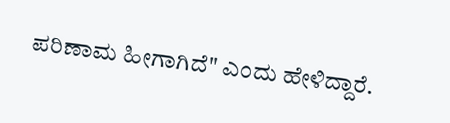ಪರಿಣಾಮ ಹೀಗಾಗಿದೆ" ಎಂದು ಹೇಳಿದ್ದಾರೆ.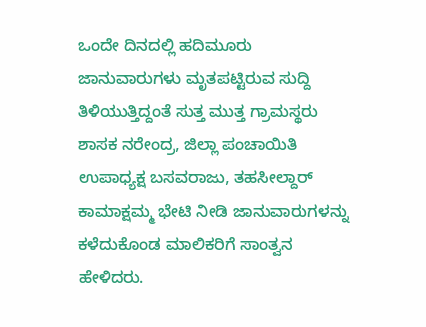ಒಂದೇ ದಿನದಲ್ಲಿ ಹದಿಮೂರು ಜಾನುವಾರುಗಳು ಮೃತಪಟ್ಟಿರುವ ಸುದ್ದಿ ತಿಳಿಯುತ್ತಿದ್ದಂತೆ ಸುತ್ತ ಮುತ್ತ ಗ್ರಾಮಸ್ಥರು ಶಾಸಕ ನರೇಂದ್ರ, ಜಿಲ್ಲಾ ಪಂಚಾಯಿತಿ ಉಪಾಧ್ಯಕ್ಷ ಬಸವರಾಜು, ತಹಸೀಲ್ದಾರ್ ಕಾಮಾಕ್ಷಮ್ಮ ಭೇಟಿ ನೀಡಿ ಜಾನುವಾರುಗಳನ್ನು ಕಳೆದುಕೊಂಡ ಮಾಲಿಕರಿಗೆ ಸಾಂತ್ವನ ಹೇಳಿದರು.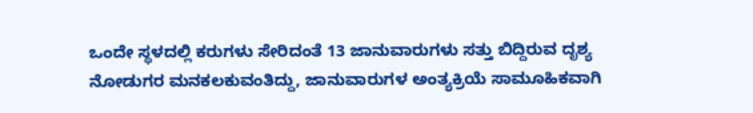ಒಂದೇ ಸ್ಥಳದಲ್ಲಿ ಕರುಗಳು ಸೇರಿದಂತೆ 13 ಜಾನುವಾರುಗಳು ಸತ್ತು ಬಿದ್ದಿರುವ ದೃಶ್ಯ ನೋಡುಗರ ಮನಕಲಕುವಂತಿದ್ದು, ಜಾನುವಾರುಗಳ ಅಂತ್ಯಕ್ರಿಯೆ ಸಾಮೂಹಿಕವಾಗಿ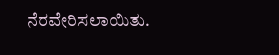ನೆರವೇರಿಸಲಾಯಿತು.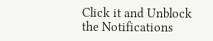Click it and Unblock the Notifications